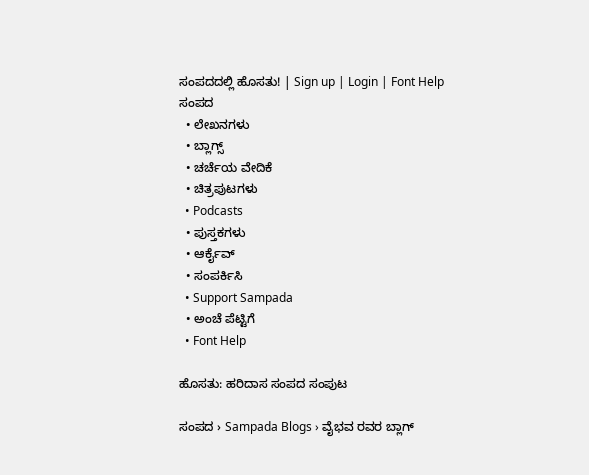ಸಂಪದದಲ್ಲಿ ಹೊಸತು! | Sign up | Login | Font Help
ಸಂಪದ
  • ಲೇಖನಗಳು
  • ಬ್ಲಾಗ್ಸ್
  • ಚರ್ಚೆಯ ವೇದಿಕೆ
  • ಚಿತ್ರಪುಟಗಳು
  • Podcasts
  • ಪುಸ್ತಕಗಳು
  • ಆರ್ಕೈವ್
  • ಸಂಪರ್ಕಿಸಿ
  • Support Sampada
  • ಅಂಚೆ ಪೆಟ್ಟಿಗೆ
  • Font Help

ಹೊಸತು: ಹರಿದಾಸ ಸಂಪದ ಸಂಪುಟ

ಸಂಪದ › Sampada Blogs › ವೈಭವ ರವರ ಬ್ಲಾಗ್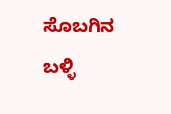ಸೊಬಗಿನ ಬಳ್ಳಿ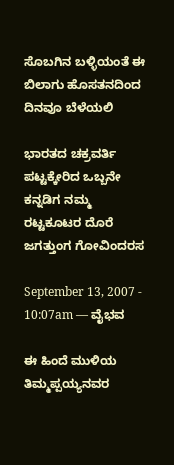ಸೊಬಗಿನ ಬಳ್ಳಿಯಂತೆ ಈ ಬಿಲಾಗು ಹೊಸತನದಿಂದ ದಿನವೂ ಬೆಳೆಯಲಿ

ಭಾರತದ ಚಕ್ರವರ್ತಿ ಪಟ್ಟಕ್ಕೇರಿದ ಒಬ್ಬನೇ ಕನ್ನಡಿಗ ನಮ್ಮ ರಟ್ಟಕೂಟರ ದೊರೆ ಜಗತ್ತುಂಗ ಗೋವಿಂದರಸ

September 13, 2007 - 10:07am — ವೈಭವ

ಈ ಹಿಂದೆ ಮುಳಿಯ ತಿಮ್ಮಪ್ಪಯ್ಯನವರ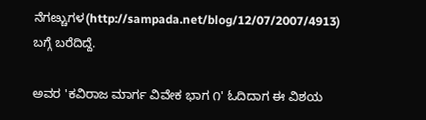ನೆಗೞ್ಚುಗಳ(http://sampada.net/blog/12/07/2007/4913) ಬಗ್ಗೆ ಬರೆದಿದ್ದೆ.

ಅವರ 'ಕವಿರಾಜ ಮಾರ್ಗ ವಿವೇಕ ಭಾಗ ೧' ಓದಿದಾಗ ಈ ವಿಶಯ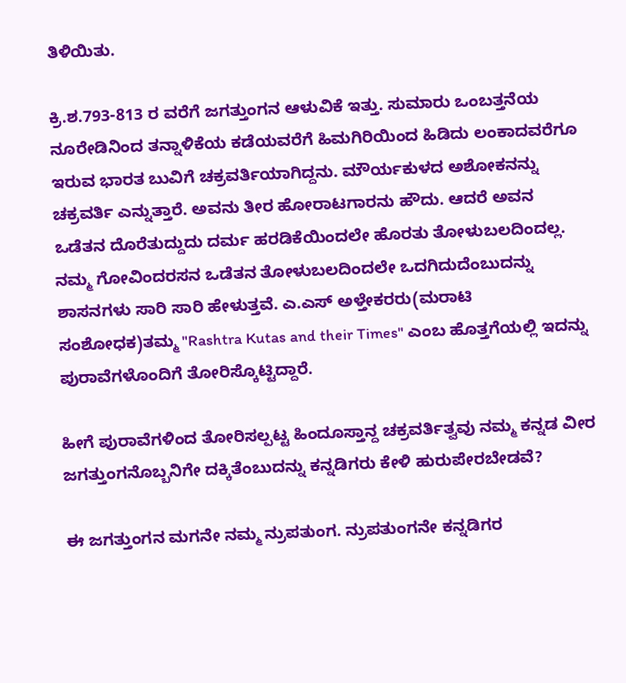ತಿಳಿಯಿತು.

ಕ್ರಿ.ಶ.793-813 ರ ವರೆಗೆ ಜಗತ್ತುಂಗನ ಆಳುವಿಕೆ ಇತ್ತು. ಸುಮಾರು ಒಂಬತ್ತನೆಯ ನೂರೇಡಿನಿಂದ ತನ್ನಾಳಿಕೆಯ ಕಡೆಯವರೆಗೆ ಹಿಮಗಿರಿಯಿಂದ ಹಿಡಿದು ಲಂಕಾದವರೆಗೂ ಇರುವ ಭಾರತ ಬುವಿಗೆ ಚಕ್ರವರ್ತಿಯಾಗಿದ್ದನು. ಮೌರ್ಯಕುಳದ ಅಶೋಕನನ್ನು ಚಕ್ರವರ್ತಿ ಎನ್ನುತ್ತಾರೆ. ಅವನು ತೀರ ಹೋರಾಟಗಾರನು ಹೌದು. ಆದರೆ ಅವನ ಒಡೆತನ ದೊರೆತುದ್ದುದು ದರ್ಮ ಹರಡಿಕೆಯಿಂದಲೇ ಹೊರತು ತೋಳುಬಲದಿಂದಲ್ಲ. ನಮ್ಮ ಗೋವಿಂದರಸನ ಒಡೆತನ ತೋಳುಬಲದಿಂದಲೇ ಒದಗಿದುದೆಂಬುದನ್ನು ಶಾಸನಗಳು ಸಾರಿ ಸಾರಿ ಹೇಳುತ್ತವೆ. ಎ.ಎಸ್ ಅಳ್ತೇಕರರು(ಮರಾಟಿ ಸಂಶೋಧಕ)ತಮ್ಮ "Rashtra Kutas and their Times" ಎಂಬ ಹೊತ್ತಗೆಯಲ್ಲಿ ಇದನ್ನು ಪುರಾವೆಗಳೊಂದಿಗೆ ತೋರಿಸ್ಕೊಟ್ಟಿದ್ದಾರೆ.

ಹೀಗೆ ಪುರಾವೆಗಳಿಂದ ತೋರಿಸಲ್ಪಟ್ಟ ಹಿಂದೂಸ್ತಾನ್ದ ಚಕ್ರವರ್ತಿತ್ವವು ನಮ್ಮ ಕನ್ನಡ ವೀರ ಜಗತ್ತುಂಗನೊಬ್ಬನಿಗೇ ದಕ್ಕಿತೆಂಬುದನ್ನು ಕನ್ನಡಿಗರು ಕೇಳಿ ಹುರುಪೇರಬೇಡವೆ?

ಈ ಜಗತ್ತುಂಗನ ಮಗನೇ ನಮ್ಮ ನ್ರುಪತುಂಗ. ನ್ರುಪತುಂಗನೇ ಕನ್ನಡಿಗರ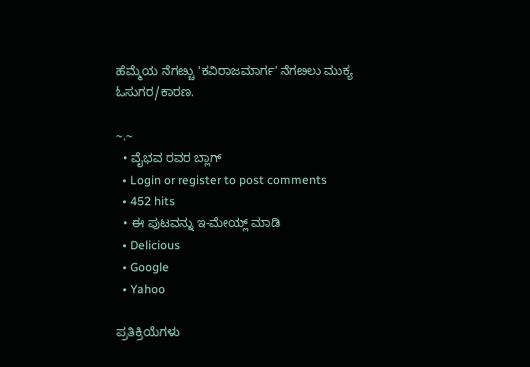ಹೆಮ್ಮೆಯ ನೆಗೞ್ಚು 'ಕವಿರಾಜಮಾರ್ಗ' ನೆಗೞಲು ಮುಕ್ಯ ಓಸುಗರ/ಕಾರಣ.

~.~
  • ವೈಭವ ರವರ ಬ್ಲಾಗ್
  • Login or register to post comments
  • 452 hits
  • ಈ ಪುಟವನ್ನು ಇ-ಮೇಯ್ಲ್ ಮಾಡಿ
  • Delicious
  • Google
  • Yahoo

ಪ್ರತಿಕ್ರಿಯೆಗಳು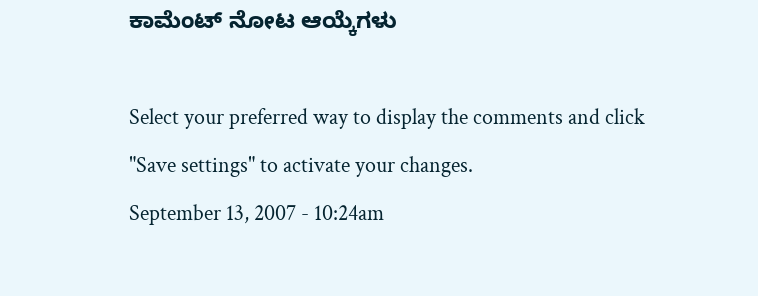ಕಾಮೆಂಟ್ ನೋಟ ಆಯ್ಕೆಗಳು

Select your preferred way to display the comments and click "Save settings" to activate your changes.
September 13, 2007 - 10:24am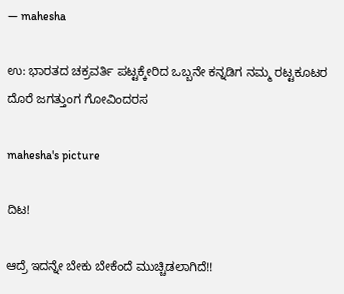— mahesha

ಉ: ಭಾರತದ ಚಕ್ರವರ್ತಿ ಪಟ್ಟಕ್ಕೇರಿದ ಒಬ್ಬನೇ ಕನ್ನಡಿಗ ನಮ್ಮ ರಟ್ಟಕೂಟರ ದೊರೆ ಜಗತ್ತುಂಗ ಗೋವಿಂದರಸ

mahesha's picture

ದಿಟ!

ಆದ್ರೆ ಇದನ್ನೇ ಬೇಕು ಬೇಕೆಂದೆ ಮುಚ್ಚಿಡಲಾಗಿದೆ!!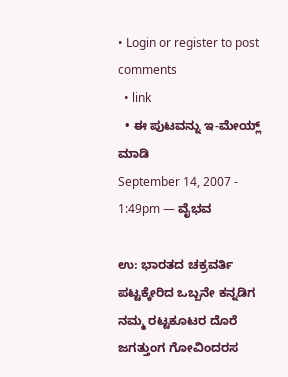• Login or register to post comments
  • link
  • ಈ ಪುಟವನ್ನು ಇ-ಮೇಯ್ಲ್ ಮಾಡಿ
September 14, 2007 - 1:49pm — ವೈಭವ

ಉ: ಭಾರತದ ಚಕ್ರವರ್ತಿ ಪಟ್ಟಕ್ಕೇರಿದ ಒಬ್ಬನೇ ಕನ್ನಡಿಗ ನಮ್ಮ ರಟ್ಟಕೂಟರ ದೊರೆ ಜಗತ್ತುಂಗ ಗೋವಿಂದರಸ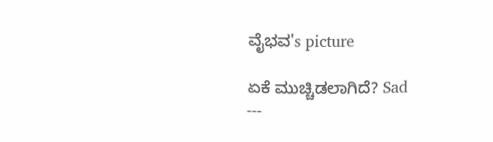ವೈಭವ's picture

ಏಕೆ ಮುಚ್ಚಿಡಲಾಗಿದೆ? Sad
---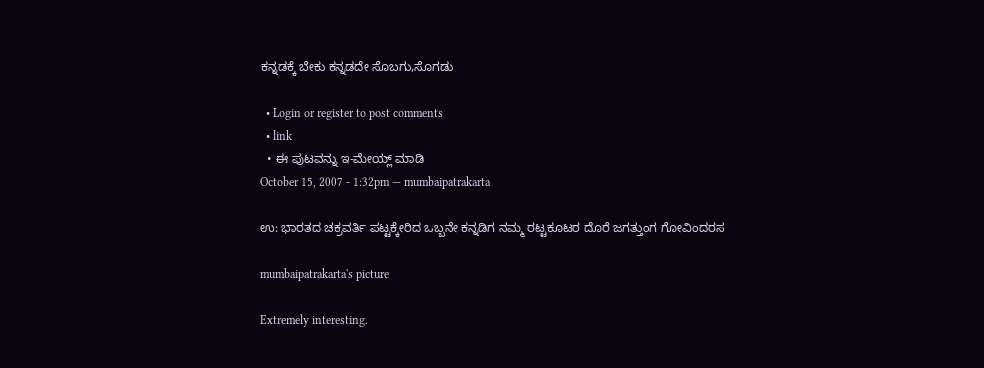ಕನ್ನಡಕ್ಕೆ ಬೇಕು ಕನ್ನಡದೇ ಸೊಬಗು,ಸೊಗಡು

  • Login or register to post comments
  • link
  • ಈ ಪುಟವನ್ನು ಇ-ಮೇಯ್ಲ್ ಮಾಡಿ
October 15, 2007 - 1:32pm — mumbaipatrakarta

ಉ: ಭಾರತದ ಚಕ್ರವರ್ತಿ ಪಟ್ಟಕ್ಕೇರಿದ ಒಬ್ಬನೇ ಕನ್ನಡಿಗ ನಮ್ಮ ರಟ್ಟಕೂಟರ ದೊರೆ ಜಗತ್ತುಂಗ ಗೋವಿಂದರಸ

mumbaipatrakarta's picture

Extremely interesting.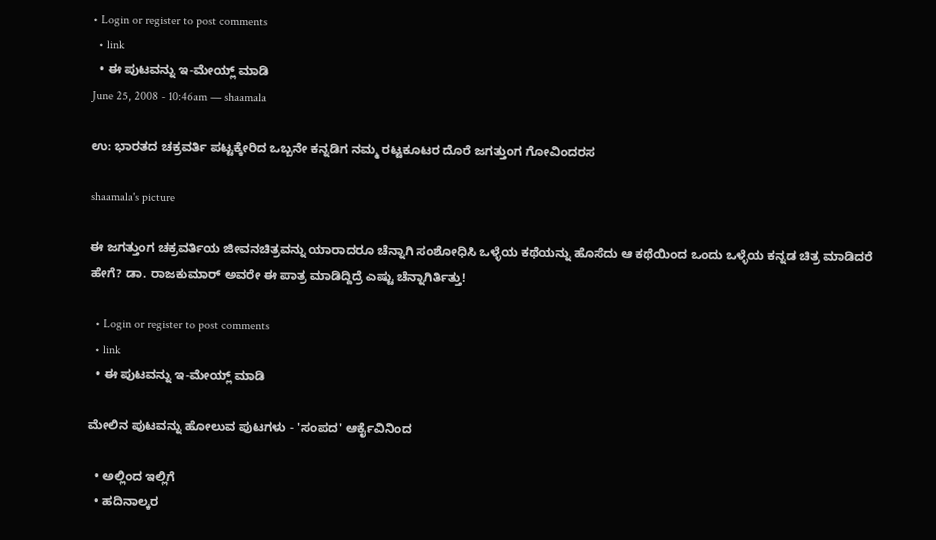• Login or register to post comments
  • link
  • ಈ ಪುಟವನ್ನು ಇ-ಮೇಯ್ಲ್ ಮಾಡಿ
June 25, 2008 - 10:46am — shaamala

ಉ: ಭಾರತದ ಚಕ್ರವರ್ತಿ ಪಟ್ಟಕ್ಕೇರಿದ ಒಬ್ಬನೇ ಕನ್ನಡಿಗ ನಮ್ಮ ರಟ್ಟಕೂಟರ ದೊರೆ ಜಗತ್ತುಂಗ ಗೋವಿಂದರಸ

shaamala's picture

ಈ ಜಗತ್ತುಂಗ ಚಕ್ರವರ್ತಿಯ ಜೀವನಚಿತ್ರವನ್ನು ಯಾರಾದರೂ ಚೆನ್ನಾಗಿ ಸಂಶೋಧಿಸಿ ಒಳ್ಳೆಯ ಕಥೆಯನ್ನು ಹೊಸೆದು ಆ ಕಥೆಯಿಂದ ಒಂದು ಒಳ್ಳೆಯ ಕನ್ನಡ ಚಿತ್ರ ಮಾಡಿದರೆ ಹೇಗೆ? ಡಾ. ರಾಜಕುಮಾರ್ ಅವರೇ ಈ ಪಾತ್ರ ಮಾಡಿದ್ದಿದ್ರೆ ಎಷ್ಟು ಚೆನ್ನಾಗಿರ್ತಿತ್ತು!

  • Login or register to post comments
  • link
  • ಈ ಪುಟವನ್ನು ಇ-ಮೇಯ್ಲ್ ಮಾಡಿ

ಮೇಲಿನ ಪುಟವನ್ನು ಹೋಲುವ ಪುಟಗಳು - 'ಸಂಪದ' ಆರ್ಕೈವಿನಿಂದ

  • ಅಲ್ಲಿಂದ ಇಲ್ಲಿಗೆ
  • ಹದಿನಾಲ್ಕರ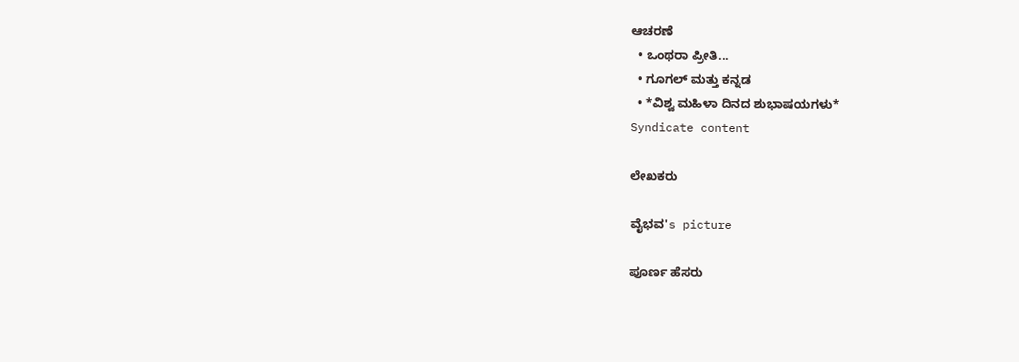ಆಚರಣೆ
  • ಒಂಥರಾ ಪ್ರೀತಿ...
  • ಗೂಗಲ್ ಮತ್ತು ಕನ್ನಡ
  • *ವಿಶ್ವ ಮಹಿಳಾ ದಿನದ ಶುಭಾಷಯಗಳು*
Syndicate content

ಲೇಖಕರು

ವೈಭವ's picture

ಪೂರ್ಣ ಹೆಸರು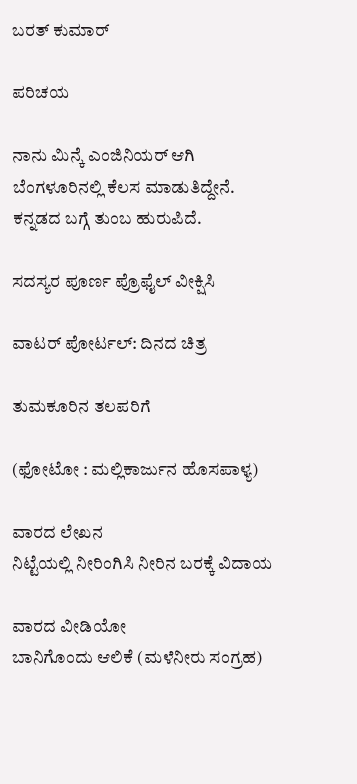ಬರತ್ ಕುಮಾರ್

ಪರಿಚಯ

ನಾನು ಮಿನ್ಕೆ ಎಂಜಿನಿಯರ್ ಆಗಿ ಬೆಂಗಳೂರಿನಲ್ಲಿ ಕೆಲಸ ಮಾಡುತಿದ್ದೇನೆ. ಕನ್ನಡದ ಬಗ್ಗೆ ತುಂಬ ಹುರುಪಿದೆ.

ಸದಸ್ಯರ ಪೂರ್ಣ ಪ್ರೊಫೈಲ್ ವೀಕ್ಷಿಸಿ

ವಾಟರ್ ಪೋರ್ಟಲ್: ದಿನದ ಚಿತ್ರ

ತುಮಕೂರಿನ ತಲಪರಿಗೆ

(ಫೋಟೋ : ಮಲ್ಲಿಕಾರ್ಜುನ ಹೊಸಪಾಳ್ಯ)

ವಾರದ ಲೇಖನ
ನಿಟ್ಟೆಯಲ್ಲಿ ನೀರಿಂಗಿಸಿ ನೀರಿನ ಬರಕ್ಕೆ ವಿದಾಯ

ವಾರದ ವೀಡಿಯೋ
ಬಾನಿಗೊಂದು ಆಲಿಕೆ (ಮಳೆನೀರು ಸಂಗ್ರಹ)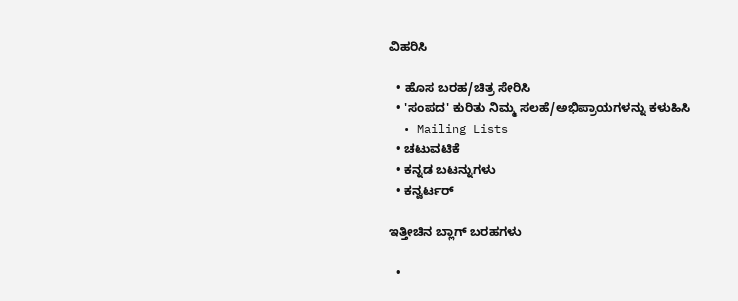ವಿಹರಿಸಿ

  • ಹೊಸ ಬರಹ/ಚಿತ್ರ ಸೇರಿಸಿ
  • 'ಸಂಪದ' ಕುರಿತು ನಿಮ್ಮ ಸಲಹೆ/ಅಭಿಪ್ರಾಯಗಳನ್ನು ಕಳುಹಿಸಿ
  • Mailing Lists
  • ಚಟುವಟಿಕೆ
  • ಕನ್ನಡ ಬಟನ್ನುಗಳು
  • ಕನ್ವರ್ಟರ್

ಇತ್ತೀಚಿನ ಬ್ಲಾಗ್ ಬರಹಗಳು

  •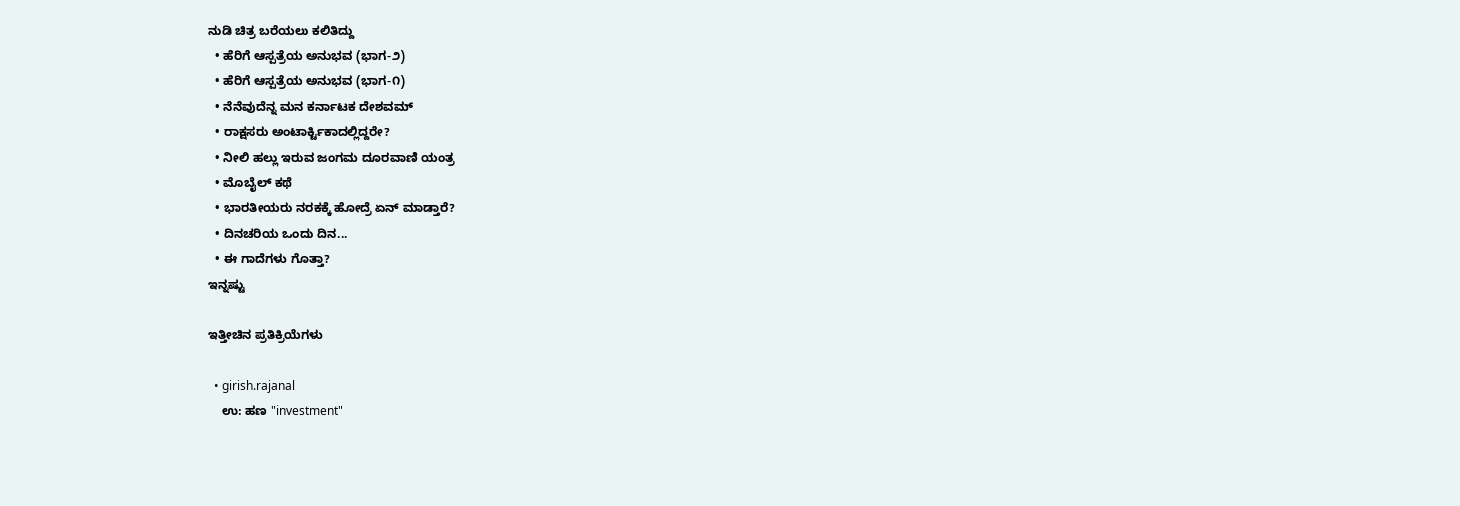ನುಡಿ ಚಿತ್ರ ಬರೆಯಲು ಕಲಿತಿದ್ದು
  • ಹೆರಿಗೆ ಆಸ್ಪತ್ರೆಯ ಅನುಭವ (ಭಾಗ-೨)
  • ಹೆರಿಗೆ ಆಸ್ಪತ್ರೆಯ ಅನುಭವ (ಭಾಗ-೧)
  • ನೆನೆವುದೆನ್ನ ಮನ ಕರ್ನಾಟಕ ದೇಶವಮ್
  • ರಾಕ್ಷಸರು ಅಂಟಾರ್ಕ್ಟಿಕಾದಲ್ಲಿದ್ದರೇ?
  • ನೀಲಿ ಹಲ್ಲು ಇರುವ ಜಂಗಮ ದೂರವಾಣಿ ಯಂತ್ರ
  • ಮೊಬೈಲ್ ಕಥೆ
  • ಭಾರತೀಯರು ನರಕಕ್ಕೆ ಹೋದ್ರೆ ಏನ್ ಮಾಡ್ತಾರೆ?
  • ದಿನಚರಿಯ ಒಂದು ದಿನ...
  • ಈ ಗಾದೆಗಳು ಗೊತ್ತಾ?
ಇನ್ನಷ್ಟು

ಇತ್ತೀಚಿನ ಪ್ರತಿಕ್ರಿಯೆಗಳು

  • girish.rajanal
    ಉ: ಹಣ "investment"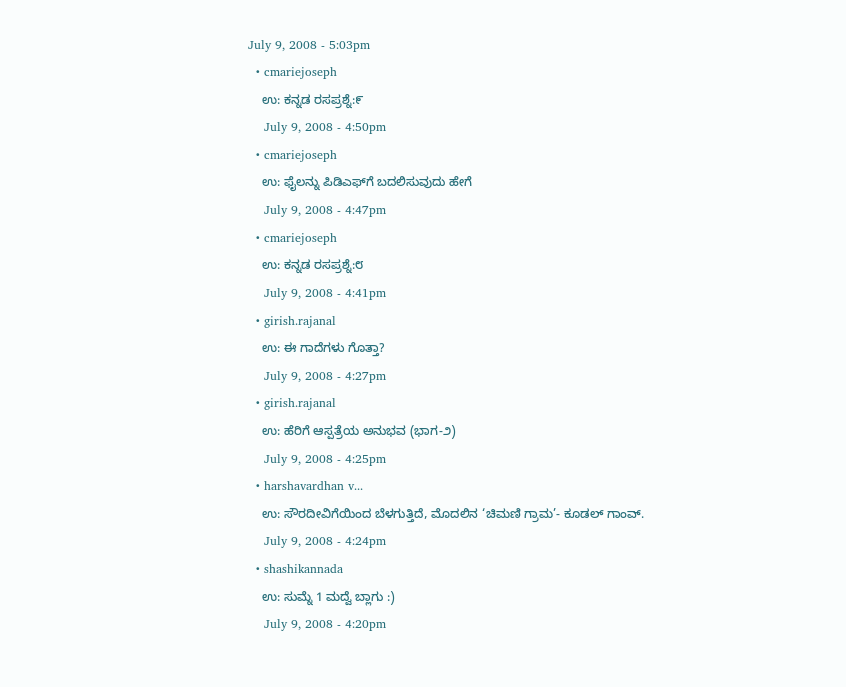July 9, 2008 - 5:03pm
  • cmariejoseph
    ಉ: ಕನ್ನಡ ರಸಪ್ರಶ್ನೆ:೯
    July 9, 2008 - 4:50pm
  • cmariejoseph
    ಉ: ಫೈಲನ್ನು ಪಿಡಿಎಫ್‌ಗೆ ಬದಲಿಸುವುದು ಹೇಗೆ
    July 9, 2008 - 4:47pm
  • cmariejoseph
    ಉ: ಕನ್ನಡ ರಸಪ್ರಶ್ನೆ:೮
    July 9, 2008 - 4:41pm
  • girish.rajanal
    ಉ: ಈ ಗಾದೆಗಳು ಗೊತ್ತಾ?
    July 9, 2008 - 4:27pm
  • girish.rajanal
    ಉ: ಹೆರಿಗೆ ಆಸ್ಪತ್ರೆಯ ಅನುಭವ (ಭಾಗ-೨)
    July 9, 2008 - 4:25pm
  • harshavardhan v...
    ಉ: ಸೌರದೀವಿಗೆಯಿಂದ ಬೆಳಗುತ್ತಿದೆ, ಮೊದಲಿನ ‘ಚಿಮಣಿ ಗ್ರಾಮ’- ಕೂಡಲ್ ಗಾಂವ್.
    July 9, 2008 - 4:24pm
  • shashikannada
    ಉ: ಸುಮ್ನೆ 1 ಮದ್ವೆ ಬ್ಲಾಗು :)
    July 9, 2008 - 4:20pm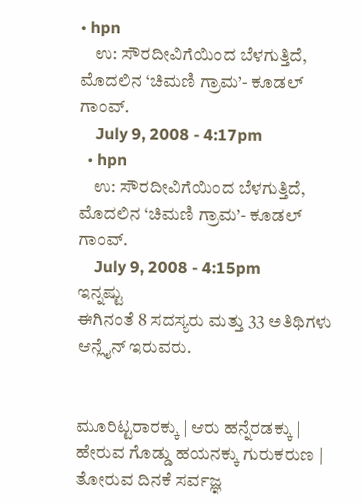• hpn
    ಉ: ಸೌರದೀವಿಗೆಯಿಂದ ಬೆಳಗುತ್ತಿದೆ, ಮೊದಲಿನ ‘ಚಿಮಣಿ ಗ್ರಾಮ’- ಕೂಡಲ್ ಗಾಂವ್.
    July 9, 2008 - 4:17pm
  • hpn
    ಉ: ಸೌರದೀವಿಗೆಯಿಂದ ಬೆಳಗುತ್ತಿದೆ, ಮೊದಲಿನ ‘ಚಿಮಣಿ ಗ್ರಾಮ’- ಕೂಡಲ್ ಗಾಂವ್.
    July 9, 2008 - 4:15pm
ಇನ್ನಷ್ಟು
ಈಗಿನಂತೆ 8 ಸದಸ್ಯರು ಮತ್ತು 33 ಅತಿಥಿಗಳು ಆನ್ಲೈನ್ ಇರುವರು.


ಮೂರಿಟ್ಟರಾರಕ್ಕು | ಆರು ಹನ್ನೆರಡಕ್ಕು |
ಹೇರುವ ಗೊಡ್ಡು ಹಯನಕ್ಕು ಗುರುಕರುಣ |
ತೋರುವ ದಿನಕೆ ಸರ್ವಜ್ಞ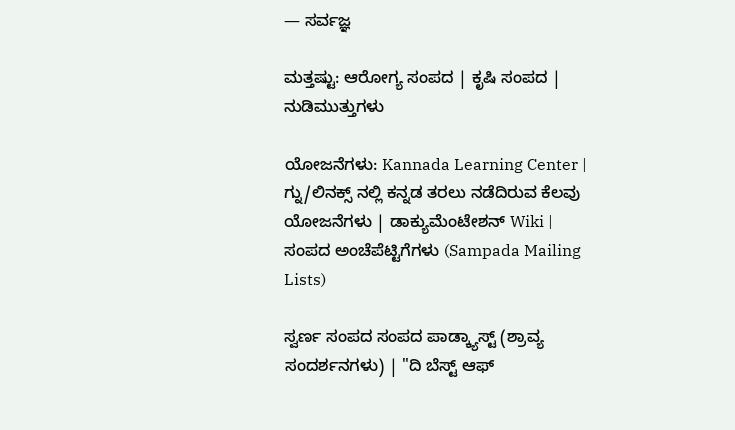— ಸರ್ವಜ್ಞ

ಮತ್ತಷ್ಟು: ಆರೋಗ್ಯ ಸಂಪದ | ಕೃಷಿ ಸಂಪದ | ನುಡಿಮುತ್ತುಗಳು

ಯೋಜನೆಗಳು: Kannada Learning Center | ಗ್ನು/ಲಿನಕ್ಸ್ ನಲ್ಲಿ ಕನ್ನಡ ತರಲು ನಡೆದಿರುವ ಕೆಲವು ಯೋಜನೆಗಳು | ಡಾಕ್ಯುಮೆಂಟೇಶನ್ Wiki | ಸಂಪದ ಅಂಚೆಪೆಟ್ಟಿಗೆಗಳು (Sampada Mailing Lists)

ಸ್ವರ್ಣ ಸಂಪದ ಸಂಪದ ಪಾಡ್ಕ್ಯಾಸ್ಟ್ (ಶ್ರಾವ್ಯ ಸಂದರ್ಶನಗಳು) | "ದಿ ಬೆಸ್ಟ್ ಆಫ್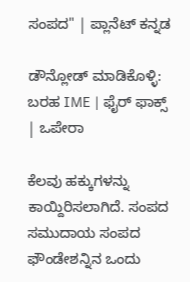ಸಂಪದ" | ಪ್ಲಾನೆಟ್ ಕನ್ನಡ

ಡೌನ್ಲೋಡ್ ಮಾಡಿಕೊಳ್ಳಿ: ಬರಹ IME | ಫೈರ್ ಫಾಕ್ಸ್ | ಒಪೇರಾ

ಕೆಲವು ಹಕ್ಕುಗಳನ್ನು ಕಾಯ್ದಿರಿಸಲಾಗಿದೆ. ಸಂಪದ ಸಮುದಾಯ ಸಂಪದ ಫೌಂಡೇಶನ್ನಿನ ಒಂದು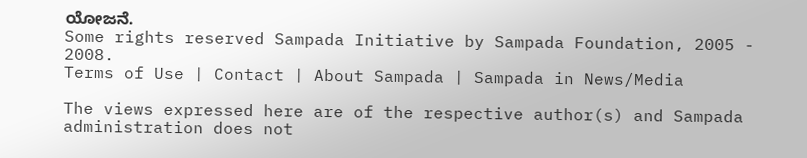ಯೋಜನೆ.
Some rights reserved Sampada Initiative by Sampada Foundation, 2005 - 2008.
Terms of Use | Contact | About Sampada | Sampada in News/Media

The views expressed here are of the respective author(s) and Sampada administration does not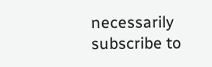necessarily subscribe to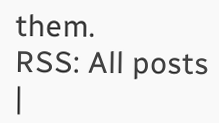them.
RSS: All posts |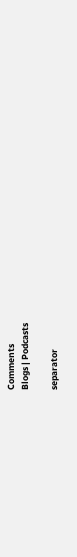Comments
Blogs | Podcasts

separator